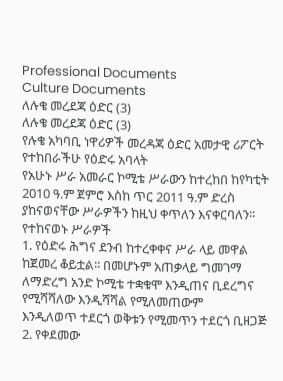Professional Documents
Culture Documents
ለሉቄ መረደጃ ዕድር (3)
ለሉቄ መረደጃ ዕድር (3)
የሉቄ አካባቢ ነዋሪዎች መረዳጃ ዕድር አመታዊ ሪፖርት የተከበራችሁ የዕድሩ አባላት
የአሁኑ ሥራ አመራር ኮሚቴ ሥራውን ከተረከበ ከየካቲት 2010 ዓ.ም ጀምሮ እስከ ጥር 2011 ዓ.ም ድረስ
ያከናወናቸው ሥራዎችን ከዚህ ቀጥለን እናቀርባለን፡፡
የተከናወኑ ሥራዎች
1. የዕድሩ ሕግና ደንብ ከተረቀቀና ሥራ ላይ መዋል ከጀመረ ቆይቷል፡፡ በመሆኑም አጠቃላይ ግመገማ
ለማድረግ አንድ ኮሚቴ ተቋቁሞ እንዲጠና ቢደረግና የሚሻሻለው እንዲሻሻል የሚለመጠውም
እንዲለወጥ ተደርጎ ወቅቱን የሚመጥን ተደርጎ ቢዘጋጅ
2. የቀደመው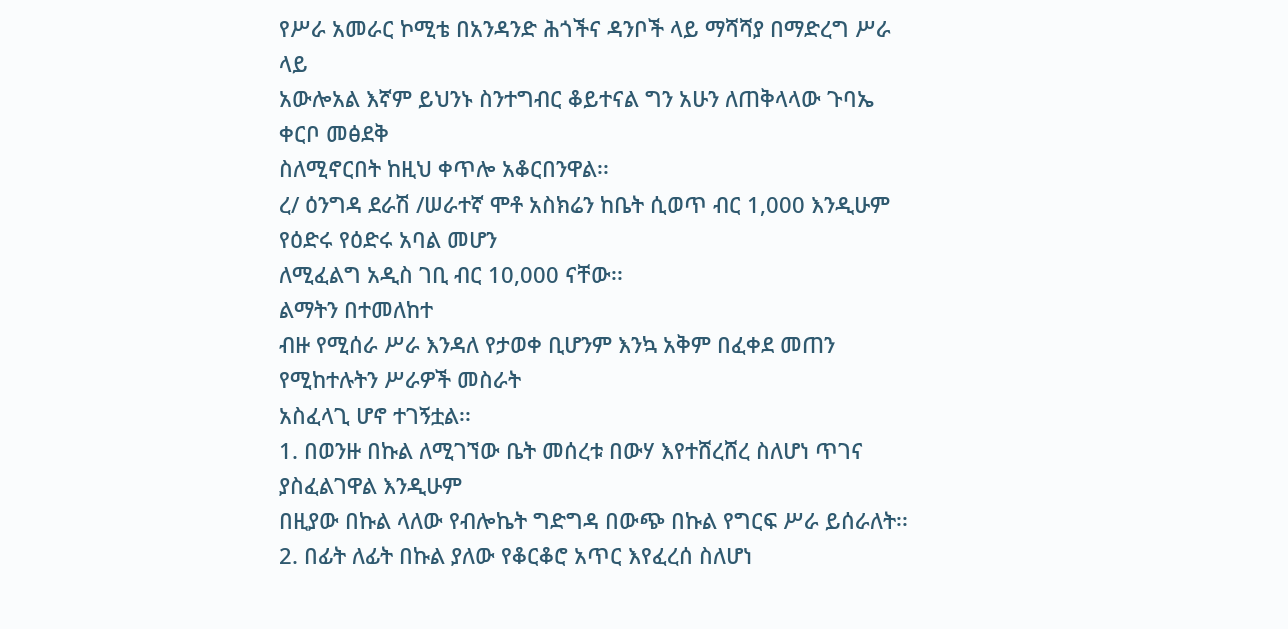የሥራ አመራር ኮሚቴ በአንዳንድ ሕጎችና ዳንቦች ላይ ማሻሻያ በማድረግ ሥራ ላይ
አውሎአል እኛም ይህንኑ ስንተግብር ቆይተናል ግን አሁን ለጠቅላላው ጉባኤ ቀርቦ መፅደቅ
ስለሚኖርበት ከዚህ ቀጥሎ አቆርበንዋል፡፡
ረ/ ዕንግዳ ደራሽ /ሠራተኛ ሞቶ አስክሬን ከቤት ሲወጥ ብር 1,000 እንዲሁም የዕድሩ የዕድሩ አባል መሆን
ለሚፈልግ አዲስ ገቢ ብር 10,000 ናቸው፡፡
ልማትን በተመለከተ
ብዙ የሚሰራ ሥራ እንዳለ የታወቀ ቢሆንም እንኳ አቅም በፈቀደ መጠን የሚከተሉትን ሥራዎች መስራት
አስፈላጊ ሆኖ ተገኝቷል፡፡
1. በወንዙ በኩል ለሚገኘው ቤት መሰረቱ በውሃ እየተሸረሸረ ስለሆነ ጥገና ያስፈልገዋል እንዲሁም
በዚያው በኩል ላለው የብሎኬት ግድግዳ በውጭ በኩል የግርፍ ሥራ ይሰራለት፡፡
2. በፊት ለፊት በኩል ያለው የቆርቆሮ አጥር እየፈረሰ ስለሆነ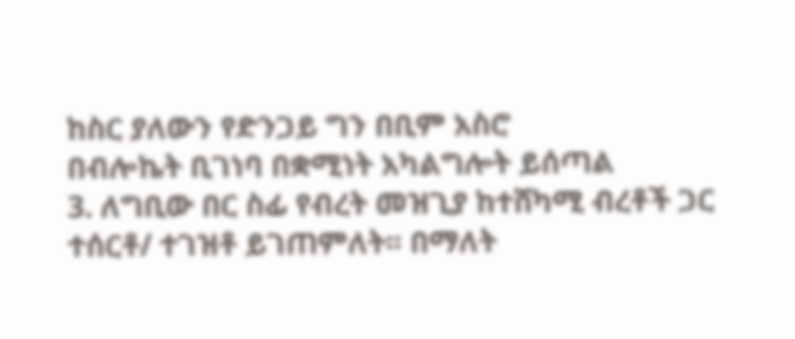ከስር ያለውን የድንጋይ ግን በቢም አስሮ
በብሎኬት ቢገነባ በቋሚነት አካልግሎት ይሰጣል
3. ለግቢው በር ስፊ የብረት መዝጊያ ከተሸካሚ ብረቶች ጋር ተሰርቶ/ ተገዝቶ ይገጠምለት፡፡ በማለት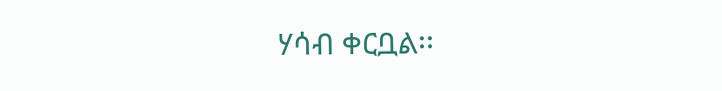ሃሳብ ቀርቧል፡፡